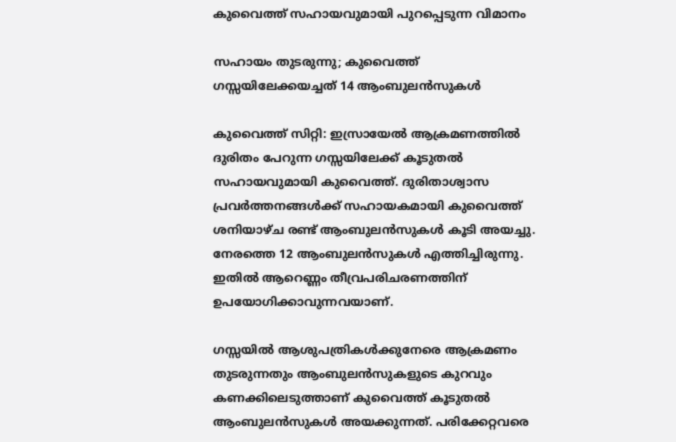കുവൈത്ത് സഹായവുമായി പുറപ്പെടുന്ന വിമാനം

സഹായം തുടരുന്നു; കുവൈത്ത് ഗസ്സയിലേക്കയച്ചത് 14 ആംബുലൻസുകൾ

കുവൈത്ത് സിറ്റി: ഇസ്രായേൽ ആക്രമണത്തിൽ ദുരിതം പേറുന്ന ഗസ്സയിലേക്ക് കൂടുതൽ സഹായവുമായി കുവൈത്ത്. ദുരിതാശ്വാസ പ്രവർത്തനങ്ങൾക്ക് സഹായകമായി കുവൈത്ത് ശനിയാഴ്ച രണ്ട് ആംബുലൻസുകൾ കൂടി അയച്ചു. നേരത്തെ 12 ആംബുലൻസുകൾ എത്തിച്ചിരുന്നു. ഇതിൽ ആറെണ്ണം തീവ്രപരിചരണത്തിന് ഉപയോഗിക്കാവുന്നവയാണ്.

ഗസ്സയിൽ ആശുപത്രികൾക്കുനേരെ ആക്രമണം തുടരുന്നതും ആംബുലൻസുകളുടെ കുറവും കണക്കിലെടുത്താണ് കുവൈത്ത് കൂടുതൽ ആംബുലൻസുകൾ അയക്കുന്നത്. പരിക്കേറ്റവരെ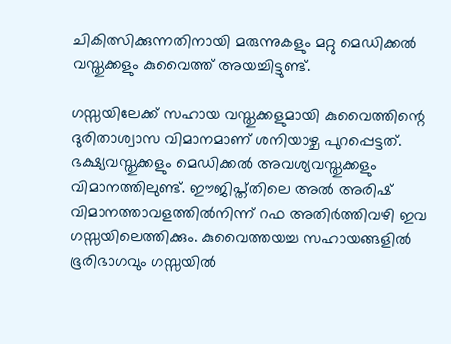ചികിത്സിക്കുന്നതിനായി മരുന്നുകളും മറ്റു മെഡിക്കൽ വസ്തുക്കളും കുവൈത്ത് അയച്ചിട്ടുണ്ട്.

ഗസ്സയിലേക്ക് സഹായ വസ്തുക്കളുമായി കുവൈത്തിന്റെ ദുരിതാശ്വാസ വിമാനമാണ് ശനിയാഴ്ച പുറപ്പെട്ടത്. ഭക്ഷ്യവസ്തുക്കളും മെഡിക്കൽ അവശ്യവസ്തുക്കളും വിമാനത്തിലുണ്ട്. ഈജിപ്ത്തിലെ അൽ അരിഷ് വിമാനത്താവളത്തിൽനിന്ന് റഫ അതിർത്തിവഴി ഇവ ഗസ്സയിലെത്തിക്കും. കുവൈത്തയച്ച സഹായങ്ങളിൽ ഭൂരിഭാഗവും ഗസ്സയിൽ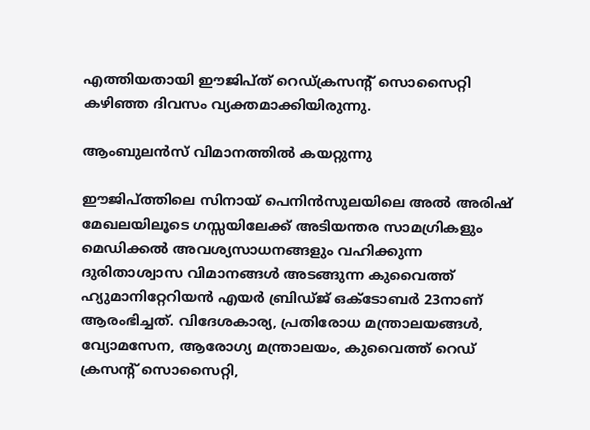എത്തിയതായി ഈജിപ്ത് റെഡ്ക്രസന്റ് സൊസൈറ്റി കഴിഞ്ഞ ദിവസം വ്യക്തമാക്കിയിരുന്നു.

ആംബുലൻസ് വിമാനത്തിൽ കയറ്റുന്നു

ഈജിപ്ത്തിലെ സിനായ് പെനിൻസുലയിലെ അൽ അരിഷ് മേഖലയിലൂടെ ഗസ്സയിലേക്ക് അടിയന്തര സാമഗ്രികളും മെഡിക്കൽ അവശ്യസാധനങ്ങളും വഹിക്കുന്ന ദുരിതാശ്വാസ വിമാനങ്ങൾ അടങ്ങുന്ന കുവൈത്ത് ഹ്യുമാനിറ്റേറിയൻ എയർ ബ്രിഡ്ജ് ഒക്ടോബർ 23നാണ് ആരംഭിച്ചത്. വിദേശകാര്യ, പ്രതിരോധ മന്ത്രാലയങ്ങൾ, വ്യോമസേന, ആരോഗ്യ മന്ത്രാലയം, കുവൈത്ത് റെഡ് ക്രസന്റ് സൊസൈറ്റി,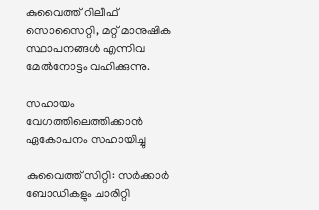കുവൈത്ത് റിലീഫ് സൊസൈറ്റി, മറ്റ് മാനുഷിക സ്ഥാപനങ്ങൾ എന്നിവ മേൽനോട്ടം വഹിക്കുന്നു.

സഹായം വേഗത്തിലെത്തിക്കാൻ ഏകോപനം സഹായിച്ചു

കുവൈത്ത് സിറ്റി: സർക്കാർ ബോഡികളും ചാരിറ്റി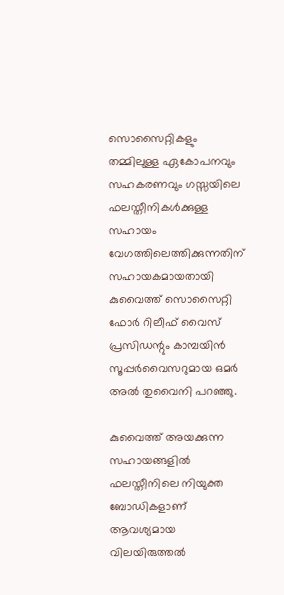സൊസൈറ്റികളും തമ്മിലുള്ള ഏകോപനവും സഹകരണവും ഗസ്സയിലെ ഫലസ്തീനികൾക്കുള്ള സഹായം വേഗത്തിലെത്തിക്കുന്നതിന് സഹായകമായതായി കുവൈത്ത് സൊസൈറ്റി ഫോർ റിലീഫ് വൈസ് പ്രസിഡന്റും കാമ്പയിൻ സൂപ്പർവൈസറുമായ ഒമർ അൽ തുവൈനി പറഞ്ഞു.

കുവൈത്ത് അയക്കുന്ന സഹായങ്ങളിൽ ഫലസ്തീനിലെ നിയുക്ത ബോഡികളാണ് ആവശ്യമായ വിലയിരുത്തൽ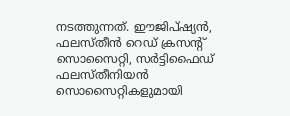നടത്തുന്നത്. ഈജിപ്ഷ്യൻ, ഫലസ്തീൻ റെഡ് ക്രസന്റ് സൊസൈറ്റി, സർട്ടിഫൈഡ് ഫലസ്തീനിയൻ സൊസൈറ്റികളുമായി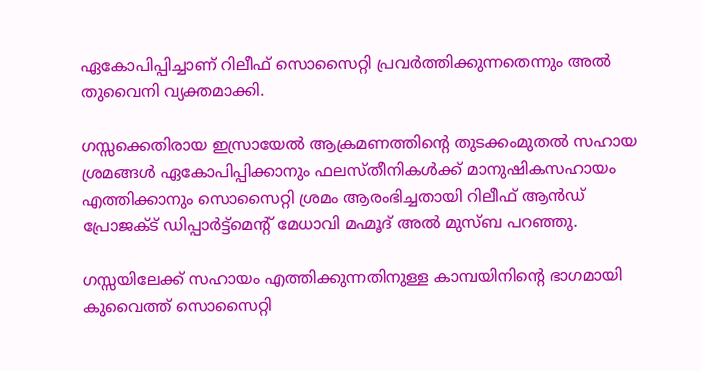ഏകോപിപ്പിച്ചാണ് റിലീഫ് സൊസൈറ്റി പ്രവർത്തിക്കുന്നതെന്നും അൽ തുവൈനി വ്യക്തമാക്കി.

ഗസ്സക്കെതിരായ ഇസ്രായേൽ ആക്രമണത്തിന്റെ തുടക്കംമുതൽ സഹായ ശ്രമങ്ങൾ ഏകോപിപ്പിക്കാനും ഫലസ്തീനികൾക്ക് മാനുഷികസഹായം എത്തിക്കാനും സൊസൈറ്റി ശ്രമം ആരംഭിച്ചതായി റിലീഫ് ആൻഡ് പ്രോജക്ട് ഡിപ്പാർട്ട്‌മെന്റ് മേധാവി മഹ്മൂദ് അൽ മുസ്ബ പറഞ്ഞു.

ഗസ്സയിലേക്ക് സഹായം എത്തിക്കുന്നതിനുള്ള കാമ്പയിനിന്റെ ഭാഗമായി കുവൈത്ത് സൊസൈറ്റി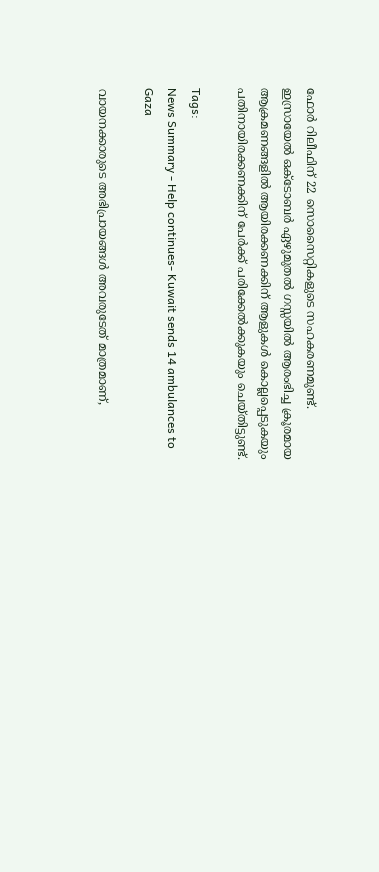ഫോർ റിലീഫിന് 22 സൊസൈറ്റികളുടെ സഹകരണമുണ്ട്. ഇസ്രായേൽ ഒക്‌ടോബർ ഏഴുമുതൽ ഗസ്സയിൽ ആരംഭിച്ച ക്രൂരമായ ആക്രമണങ്ങളിൽ ആയിരക്കണക്കിന് ആളുകൾ കൊല്ലപ്പെടുകയും പതിനായിരക്കണക്കിന് പേർക്ക് പരിക്കേൽക്കുകയും ചെയ്തിട്ടുണ്ട്.

Tags:
News Summary - Help continues- Kuwait sends 14 ambulances to Gaza

വായനക്കാരുടെ അഭിപ്രായങ്ങള്‍ അവരുടേത് മാത്രമാണ്,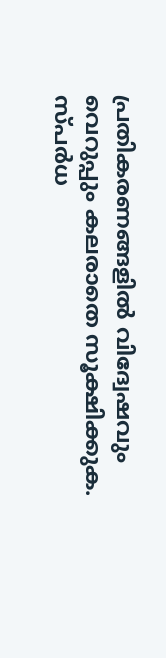പ്രതികരണങ്ങളിൽ വിദ്വേഷവും വെറുപ്പും കലരാതെ സൂക്ഷിക്കുക. സ്പർധ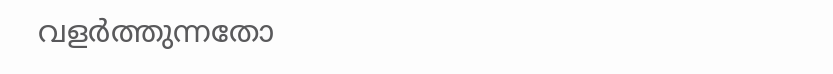വളർത്തുന്നതോ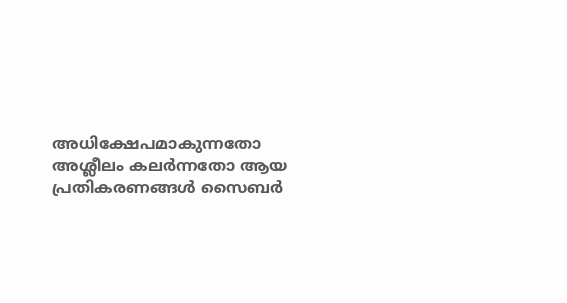അധിക്ഷേപമാകുന്നതോ അശ്ലീലം കലർന്നതോ ആയ പ്രതികരണങ്ങൾ സൈബർ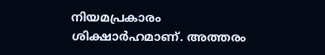നിയമപ്രകാരം ശിക്ഷാർഹമാണ്. അത്തരം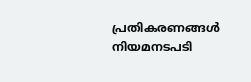പ്രതികരണങ്ങൾ നിയമനടപടി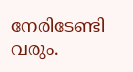നേരിടേണ്ടി വരും.